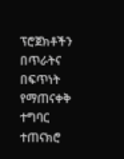ፕሮጀክቶችን በጥራትና በፍጥነት የማጠናቀቅ ተግባር ተጠናክሮ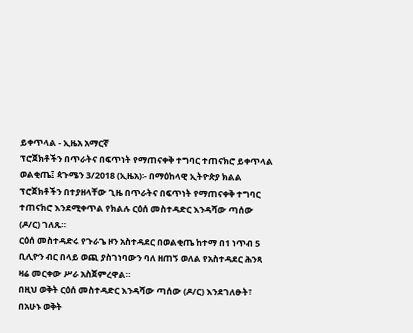ይቀጥላል - ኢዜአ አማርኛ
ፕሮጀክቶችን በጥራትና በፍጥነት የማጠናቀቅ ተግባር ተጠናክሮ ይቀጥላል
ወልቂጤ፤ ጳጉሜን 3/2018 (ኢዜአ)፡- በማዕከላዊ ኢትዮጵያ ክልል ፕሮጀክቶችን በተያዘላቸው ጊዜ በጥራትና በፍጥነት የማጠናቀቅ ተግባር ተጠናክሮ እንደሚቀጥል የክልሉ ርዕሰ መስተዳድር እንዳሻው ጣሰው (ዶ/ር) ገለጹ።
ርዕሰ መስተዳድሩ የጉራጌ ዞን አስተዳደር በወልቂጤ ከተማ በ1 ነጥብ 5 ቢሊዮን ብር በላይ ወጪ ያስገነባውን ባለ ዘጠኝ ወለል የአስተዳደር ሕንጻ ዛሬ መርቀው ሥራ አስጀምረዋል።
በዚህ ወቅት ርዕሰ መስተዳድር እንዳሻው ጣሰው (ዶ/ር) እንደገለፁት፣ በአሁኑ ወቅት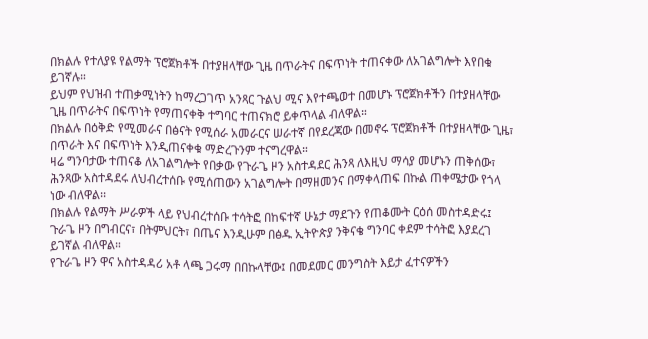በክልሉ የተለያዩ የልማት ፕሮጀክቶች በተያዘላቸው ጊዜ በጥራትና በፍጥነት ተጠናቀው ለአገልግሎት እየበቁ ይገኛሉ።
ይህም የህዝብ ተጠቃሚነትን ከማረጋገጥ አንጻር ጉልህ ሚና እየተጫወተ በመሆኑ ፕሮጀክቶችን በተያዘላቸው ጊዜ በጥራትና በፍጥነት የማጠናቀቅ ተግባር ተጠናክሮ ይቀጥላል ብለዋል።
በክልሉ በዕቅድ የሚመራና በፅናት የሚሰራ አመራርና ሠራተኛ በየደረጃው በመኖሩ ፕሮጀክቶች በተያዘላቸው ጊዜ፣ በጥራት እና በፍጥነት እንዲጠናቀቁ ማድረጉንም ተናግረዋል።
ዛሬ ግንባታው ተጠናቆ ለአገልግሎት የበቃው የጉራጌ ዞን አስተዳደር ሕንጻ ለእዚህ ማሳያ መሆኑን ጠቅሰው፣ ሕንጻው አስተዳደሩ ለህብረተሰቡ የሚሰጠውን አገልግሎት በማዘመንና በማቀላጠፍ በኩል ጠቀሜታው የጎላ ነው ብለዋል፡፡
በክልሉ የልማት ሥራዎች ላይ የህብረተሰቡ ተሳትፎ በከፍተኛ ሁኔታ ማደጉን የጠቆሙት ርዕሰ መስተዳድሩ፤ ጉራጌ ዞን በግብርና፣ በትምህርት፣ በጤና እንዲሁም በፅዱ ኢትዮጵያ ንቅናቄ ግንባር ቀደም ተሳትፎ እያደረገ ይገኛል ብለዋል።
የጉራጌ ዞን ዋና አስተዳዳሪ አቶ ላጫ ጋሩማ በበኩላቸው፤ በመደመር መንግስት እይታ ፈተናዎችን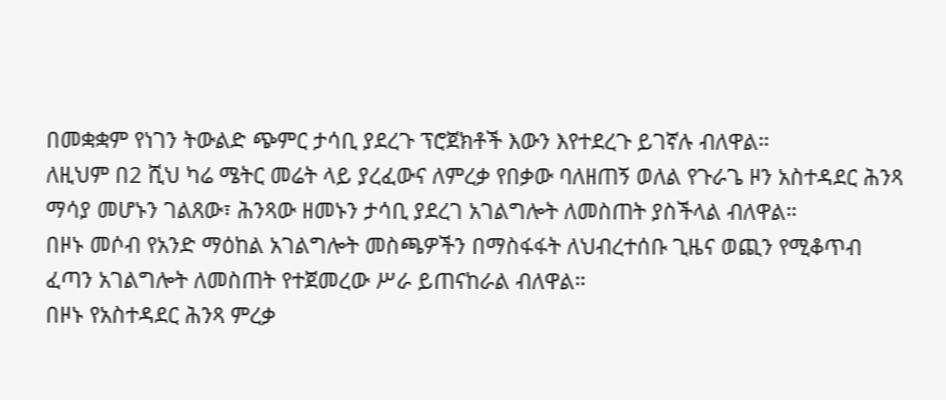በመቋቋም የነገን ትውልድ ጭምር ታሳቢ ያደረጉ ፕሮጀክቶች እውን እየተደረጉ ይገኛሉ ብለዋል።
ለዚህም በ2 ሺህ ካሬ ሜትር መሬት ላይ ያረፈውና ለምረቃ የበቃው ባለዘጠኝ ወለል የጉራጌ ዞን አስተዳደር ሕንጻ ማሳያ መሆኑን ገልጸው፣ ሕንጻው ዘመኑን ታሳቢ ያደረገ አገልግሎት ለመስጠት ያስችላል ብለዋል።
በዞኑ መሶብ የአንድ ማዕከል አገልግሎት መስጫዎችን በማስፋፋት ለህብረተሰቡ ጊዜና ወጪን የሚቆጥብ ፈጣን አገልግሎት ለመስጠት የተጀመረው ሥራ ይጠናከራል ብለዋል።
በዞኑ የአስተዳደር ሕንጻ ምረቃ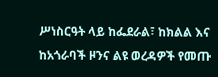ሥነስርዓት ላይ ከፌደራል፣ ከክልል እና ከአጎራባች ዞንና ልዩ ወረዳዎች የመጡ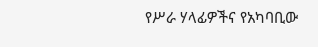የሥራ ሃላፊዎችና የአካባቢው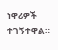ነዋሪዎች ተገኝተዋል።